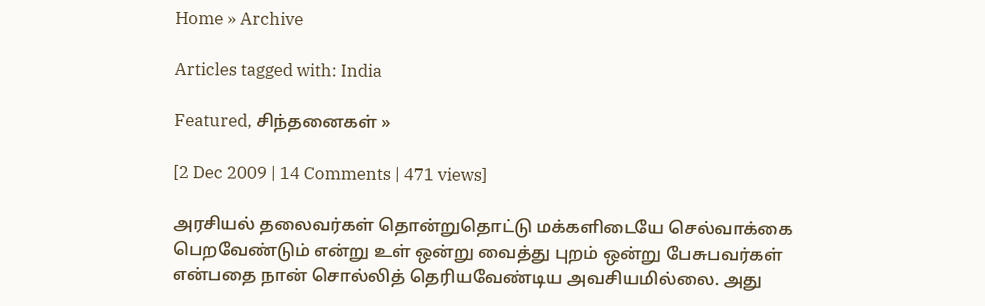Home » Archive

Articles tagged with: India

Featured, சிந்தனைகள் »

[2 Dec 2009 | 14 Comments | 471 views]

அரசியல் தலைவர்கள் தொன்றுதொட்டு மக்களிடையே செல்வாக்கை பெறவேண்டும் என்று உள் ஒன்று வைத்து புறம் ஒன்று பேசுபவர்கள் என்பதை நான் சொல்லித் தெரியவேண்டிய அவசியமில்லை. அது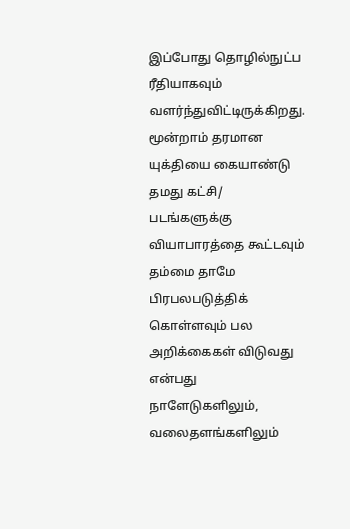இப்போது தொழில்நுட்ப ரீதியாகவும் வளர்ந்துவிட்டிருக்கிறது. மூன்றாம் தரமான யுக்தியை கையாண்டு தமது கட்சி/ படங்களுக்கு வியாபாரத்தை கூட்டவும் தம்மை தாமே பிரபலபடுத்திக் கொள்ளவும் பல அறிக்கைகள் விடுவது என்பது நாளேடுகளிலும், வலைதளங்களிலும்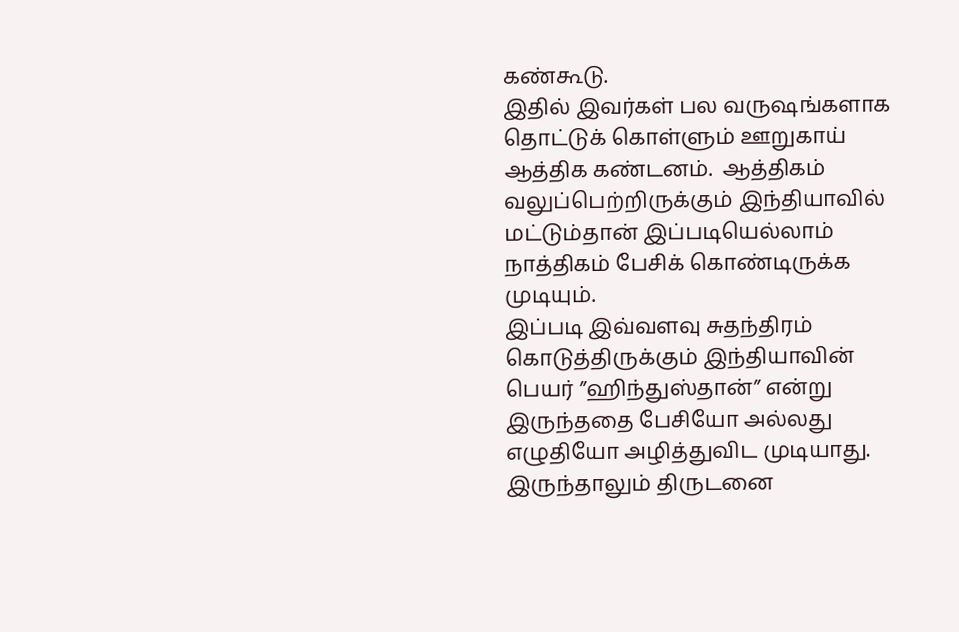கண்கூடு.
இதில் இவர்கள் பல வருஷங்களாக தொட்டுக் கொள்ளும் ஊறுகாய் ஆத்திக கண்டனம்.  ஆத்திகம் வலுப்பெற்றிருக்கும் இந்தியாவில் மட்டும்தான் இப்படியெல்லாம் நாத்திகம் பேசிக் கொண்டிருக்க முடியும்.
இப்படி இவ்வளவு சுதந்திரம் கொடுத்திருக்கும் இந்தியாவின் பெயர் ”ஹிந்துஸ்தான்” என்று இருந்ததை பேசியோ அல்லது எழுதியோ அழித்துவிட முடியாது. இருந்தாலும் திருடனை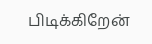பிடிக்கிறேன்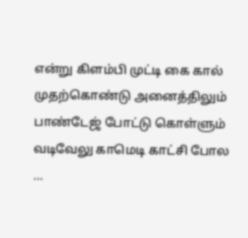என்று கிளம்பி முட்டி கை கால் முதற்கொண்டு அனைத்திலும் பாண்டேஜ் போட்டு கொள்ளும் வடிவேலு காமெடி காட்சி போல …